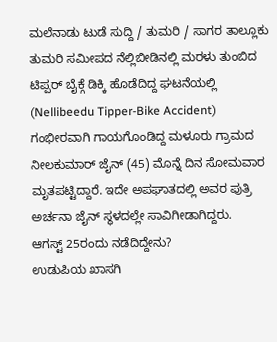ಮಲೆನಾಡು ಟುಡೆ ಸುದ್ದಿ / ತುಮರಿ / ಸಾಗರ ತಾಲ್ಲೂಕು ತುಮರಿ ಸಮೀಪದ ನೆಲ್ಲಿಬೀಡಿನಲ್ಲಿ ಮರಳು ತುಂಬಿದ ಟಿಪ್ಪರ್ ಬೈಕ್ಗೆ ಡಿಕ್ಕಿ ಹೊಡೆದಿದ್ದ ಘಟನೆಯಲ್ಲಿ (Nellibeedu Tipper-Bike Accident) ಗಂಭೀರವಾಗಿ ಗಾಯಗೊಂಡಿದ್ದ ಮಳೂರು ಗ್ರಾಮದ ನೀಲಕುಮಾರ್ ಜೈನ್ (45) ಮೊನ್ನೆ ದಿನ ಸೋಮವಾರ ಮೃತಪಟ್ಟಿದ್ದಾರೆ. ಇದೇ ಅಪಘಾತದಲ್ಲಿ ಅವರ ಪುತ್ರಿ ಅರ್ಚನಾ ಜೈನ್ ಸ್ಥಳದಲ್ಲೇ ಸಾವಿಗೀಡಾಗಿದ್ದರು.
ಆಗಸ್ಟ್ 25ರಂದು ನಡೆದಿದ್ದೇನು?
ಉಡುಪಿಯ ಖಾಸಗಿ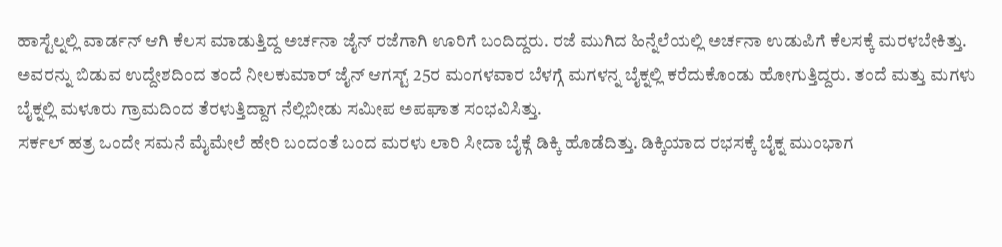ಹಾಸ್ಟೆಲ್ನಲ್ಲಿ ವಾರ್ಡನ್ ಆಗಿ ಕೆಲಸ ಮಾಡುತ್ತಿದ್ದ ಅರ್ಚನಾ ಜೈನ್ ರಜೆಗಾಗಿ ಊರಿಗೆ ಬಂದಿದ್ದರು. ರಜೆ ಮುಗಿದ ಹಿನ್ನೆಲೆಯಲ್ಲಿ ಅರ್ಚನಾ ಉಡುಪಿಗೆ ಕೆಲಸಕ್ಕೆ ಮರಳಬೇಕಿತ್ತು. ಅವರನ್ನು ಬಿಡುವ ಉದ್ದೇಶದಿಂದ ತಂದೆ ನೀಲಕುಮಾರ್ ಜೈನ್ ಆಗಸ್ಟ್ 25ರ ಮಂಗಳವಾರ ಬೆಳಗ್ಗೆ ಮಗಳನ್ನ ಬೈಕ್ನಲ್ಲಿ ಕರೆದುಕೊಂಡು ಹೋಗುತ್ತಿದ್ದರು. ತಂದೆ ಮತ್ತು ಮಗಳು ಬೈಕ್ನಲ್ಲಿ ಮಳೂರು ಗ್ರಾಮದಿಂದ ತೆರಳುತ್ತಿದ್ದಾಗ ನೆಲ್ಲಿಬೀಡು ಸಮೀಪ ಅಪಘಾತ ಸಂಭವಿಸಿತ್ತು.
ಸರ್ಕಲ್ ಹತ್ರ ಒಂದೇ ಸಮನೆ ಮೈಮೇಲೆ ಹೇರಿ ಬಂದಂತೆ ಬಂದ ಮರಳು ಲಾರಿ ಸೀದಾ ಬೈಕ್ಗೆ ಡಿಕ್ಕಿ ಹೊಡೆದಿತ್ತು. ಡಿಕ್ಕಿಯಾದ ರಭಸಕ್ಕೆ ಬೈಕ್ನ ಮುಂಭಾಗ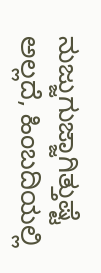ನುಜ್ಜುಗುಜ್ಜಾಗಿತ್ತುಷ್ಟೆ ಅಲ್ಲದೆ, ಹಿಂಬದಿಯಲ್ಲಿ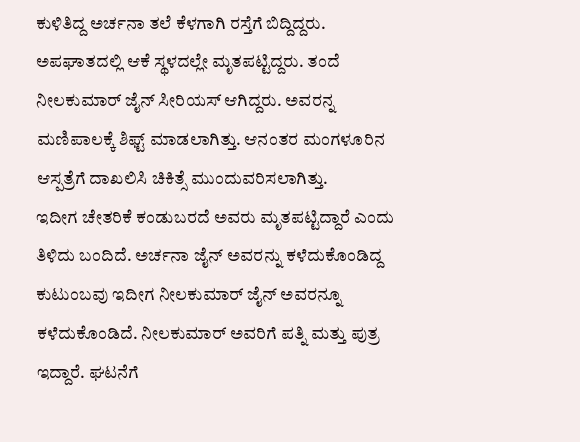ಕುಳಿತಿದ್ದ ಅರ್ಚನಾ ತಲೆ ಕೆಳಗಾಗಿ ರಸ್ತೆಗೆ ಬಿದ್ದಿದ್ದರು. ಅಪಘಾತದಲ್ಲಿ ಆಕೆ ಸ್ಥಳದಲ್ಲೇ ಮೃತಪಟ್ಟಿದ್ದರು. ತಂದೆ ನೀಲಕುಮಾರ್ ಜೈನ್ ಸೀರಿಯಸ್ ಆಗಿದ್ದರು. ಅವರನ್ನ ಮಣಿಪಾಲಕ್ಕೆ ಶಿಫ್ಟ್ ಮಾಡಲಾಗಿತ್ತು. ಆನಂತರ ಮಂಗಳೂರಿನ ಆಸ್ಪತ್ರೆಗೆ ದಾಖಲಿಸಿ ಚಿಕಿತ್ಸೆ ಮುಂದುವರಿಸಲಾಗಿತ್ತು.
ಇದೀಗ ಚೇತರಿಕೆ ಕಂಡುಬರದೆ ಅವರು ಮೃತಪಟ್ಟಿದ್ದಾರೆ ಎಂದು ತಿಳಿದು ಬಂದಿದೆ. ಅರ್ಚನಾ ಜೈನ್ ಅವರನ್ನು ಕಳೆದುಕೊಂಡಿದ್ದ ಕುಟುಂಬವು ಇದೀಗ ನೀಲಕುಮಾರ್ ಜೈನ್ ಅವರನ್ನೂ ಕಳೆದುಕೊಂಡಿದೆ. ನೀಲಕುಮಾರ್ ಅವರಿಗೆ ಪತ್ನಿ ಮತ್ತು ಪುತ್ರ ಇದ್ದಾರೆ. ಘಟನೆಗೆ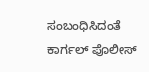ಸಂಬಂಧಿಸಿದಂತೆ ಕಾರ್ಗಲ್ ಪೊಲೀಸ್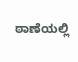ಠಾಣೆಯಲ್ಲಿ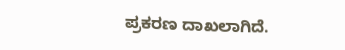ಪ್ರಕರಣ ದಾಖಲಾಗಿದೆ.